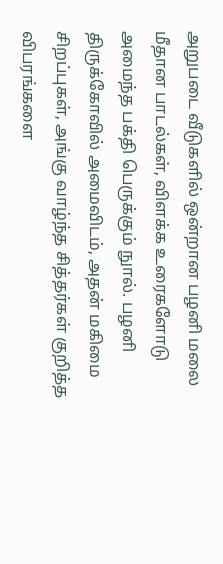அறுபடை வீடுகளில் ஒன்றான பழனி மலை மீதான பாடல்கள், விளக்க உரைகளோடு அமைந்த பக்தி பெருக்கும் நுால். பழனி திருக்கோவில் அமைவிடம், அதன் மகிமை சிறப்புகள், அங்கு வாழ்ந்த சித்தர்கள் குறித்த விபரங்களை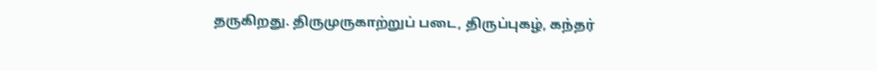தருகிறது. திருமுருகாற்றுப் படை, திருப்புகழ், கந்தர்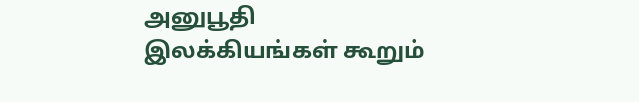அனுபூதி இலக்கியங்கள் கூறும்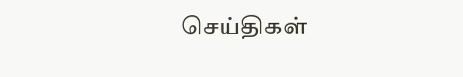செய்திகள்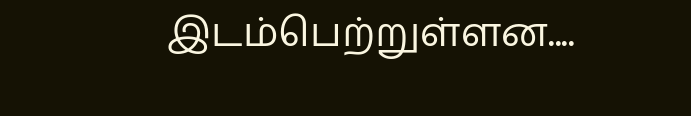இடம்பெற்றுள்ளன....